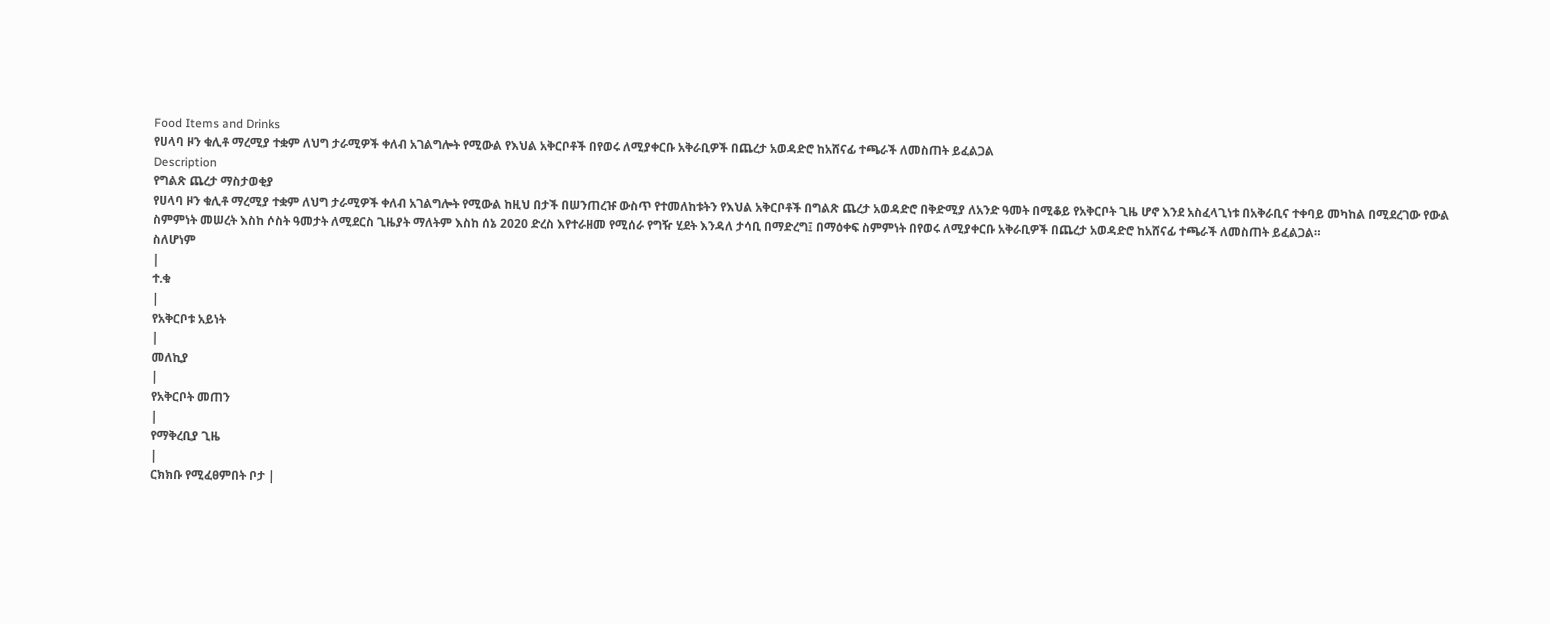Food Items and Drinks
የሀላባ ዞን ቁሊቶ ማረሚያ ተቋም ለህግ ታራሚዎች ቀለብ አገልግሎት የሚውል የእህል አቅርቦቶች በየወሩ ለሚያቀርቡ አቅራቢዎች በጨረታ አወዳድሮ ከአሸናፊ ተጫራች ለመስጠት ይፈልጋል
Description
የግልጽ ጨረታ ማስታወቂያ
የሀላባ ዞን ቁሊቶ ማረሚያ ተቋም ለህግ ታራሚዎች ቀለብ አገልግሎት የሚውል ከዚህ በታች በሠንጠረዡ ውስጥ የተመለከቱትን የእህል አቅርቦቶች በግልጽ ጨረታ አወዳድሮ በቅድሚያ ለአንድ ዓመት በሚቆይ የአቅርቦት ጊዜ ሆኖ እንደ አስፈላጊነቱ በአቅራቢና ተቀባይ መካከል በሚደረገው የውል ስምምነት መሠረት እስከ ሶስት ዓመታት ለሚደርስ ጊዜያት ማለትም እስከ ሰኔ 2020 ድረስ እየተራዘመ የሚሰራ የግዥ ሂደት እንዳለ ታሳቢ በማድረግ፤ በማዕቀፍ ስምምነት በየወሩ ለሚያቀርቡ አቅራቢዎች በጨረታ አወዳድሮ ከአሸናፊ ተጫራች ለመስጠት ይፈልጋል።
ስለሆነም
|
ተ.ቁ
|
የአቅርቦቱ አይነት
|
መለኪያ
|
የአቅርቦት መጠን
|
የማቅረቢያ ጊዜ
|
ርክክቡ የሚፈፀምበት ቦታ |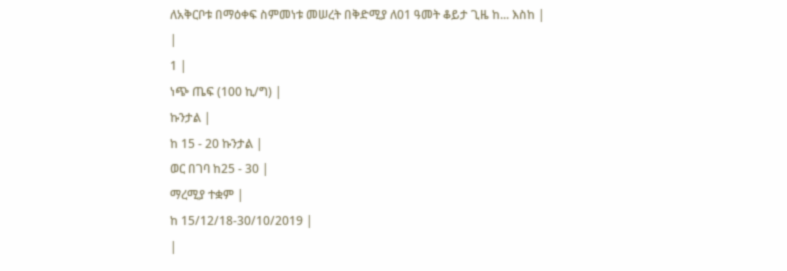ለአቅርቦቱ በማዕቀፍ ስምመነቱ መሠረት በቅድሚያ ለ01 ዓመት ቆይታ ጊዜ ከ... እስከ |
|
1 |
ነጭ ጤፍ (100 ኪ/ግ) |
ኩንታል |
ከ 15 - 20 ኩንታል |
ወር በገባ ከ25 - 30 |
ማረሚያ ተቋም |
ከ 15/12/18-30/10/2019 |
|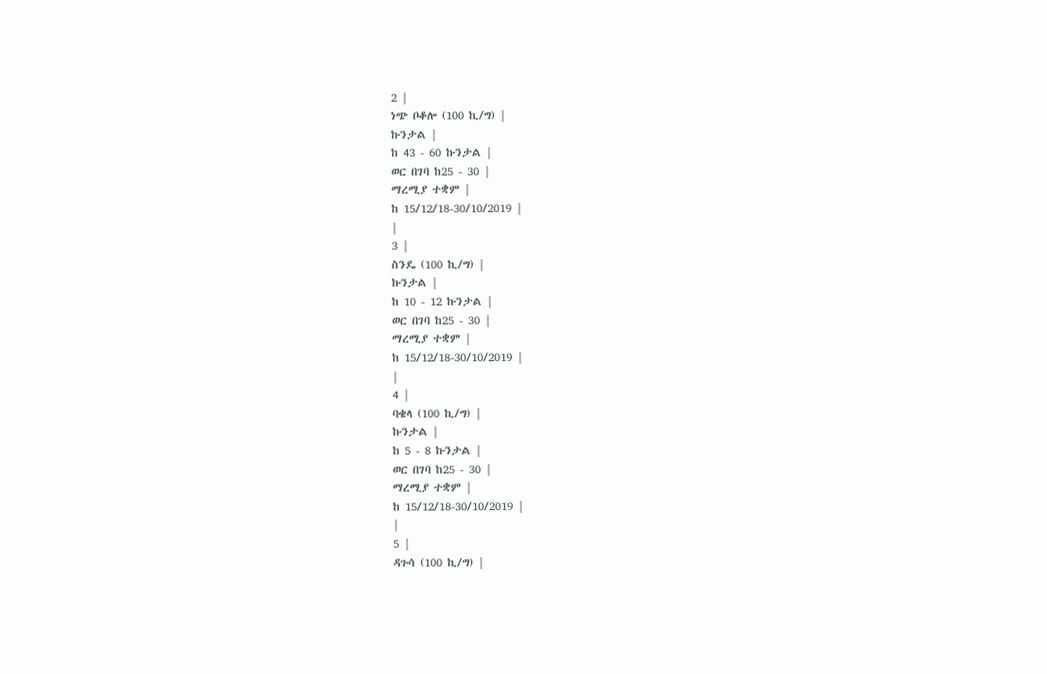2 |
ነጭ ቦቆሎ (100 ኪ/ግ) |
ኩንታል |
ከ 43 - 60 ኩንታል |
ወር በገባ ከ25 - 30 |
ማረሚያ ተቋም |
ከ 15/12/18-30/10/2019 |
|
3 |
ስንዴ (100 ኪ/ግ) |
ኩንታል |
ከ 10 - 12 ኩንታል |
ወር በገባ ከ25 - 30 |
ማረሚያ ተቋም |
ከ 15/12/18-30/10/2019 |
|
4 |
ባቄላ (100 ኪ/ግ) |
ኩንታል |
ከ 5 - 8 ኩንታል |
ወር በገባ ከ25 - 30 |
ማረሚያ ተቋም |
ከ 15/12/18-30/10/2019 |
|
5 |
ዳጉሳ (100 ኪ/ግ) |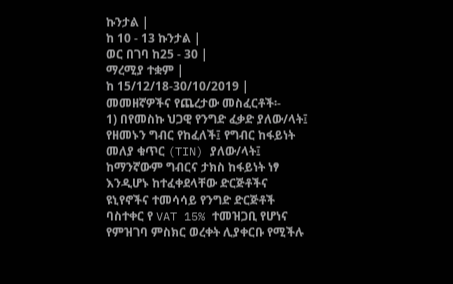ኩንታል |
ከ 10 - 13 ኩንታል |
ወር በገባ ከ25 - 30 |
ማረሚያ ተቋም |
ከ 15/12/18-30/10/2019 |
መመዘኛዎችና የጨረታው መስፈርቶች፡-
1) በየመስኩ ህጋዊ የንግድ ፈቃድ ያለው/ላት፤ የዘመኑን ግብር የከፈለች፤ የግብር ከፋይነት መለያ ቁጥር (TIN) ያለው/ላት፤ ከማንኛውም ግብርና ታክስ ከፋይነት ነፃ እንዲሆኑ ከተፈቀደላቸው ድርጅቶችና ዩኒየኖችና ተመሳሳይ የንግድ ድርጅቶች ባስተቀር የ VAT 15% ተመዝጋቢ የሆነና የምዝገባ ምስክር ወረቀት ሊያቀርቡ የሚችሉ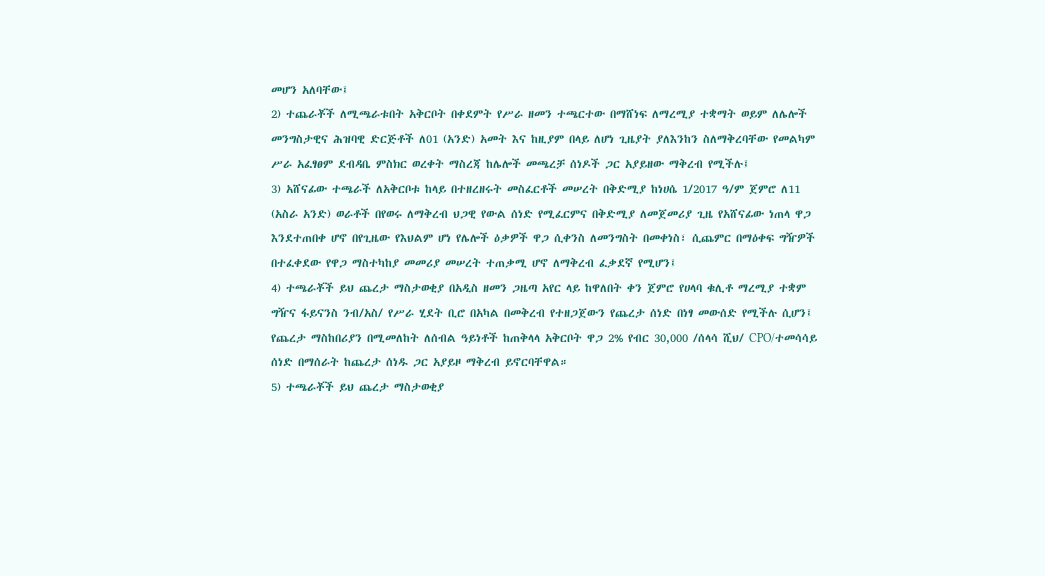መሆን አለባቸው፤
2) ተጨራቾች ለሚጫራቱበት አቅርቦት በቀደምት የሥራ ዘመን ተጫርተው በማሸነፍ ለማረሚያ ተቋማት ወይም ለሌሎች መንግስታዊና ሕዝባዊ ድርጅቶች ለ01 (አንድ) አመት እና ከዚያም በላይ ለሆነ ጊዜያት ያለእንከን ስለማቅረባቸው የመልካም ሥራ አፈፃፀም ደብዳቤ ምስክር ወረቀት ማስረጃ ከሌሎች መጫረቻ ሰነዶች ጋር አያይዘው ማቅረብ የሚችሉ፤
3) አሸናፊው ተጫራች ለአቅርቦቱ ከላይ በተዘረዘሩት መስፈርቶች መሠረት በቅድሚያ ከነሀሴ 1/2017 ዓ/ም ጀምሮ ለ11 (አስራ አንድ) ወራቶች በየወሩ ለማቅረብ ህጋዊ የውል ሰነድ የሚፈርምና በቅድሚያ ለመጀመሪያ ጊዜ የአሸናፊው ነጠላ ዋጋ እንደተጠበቀ ሆኖ በየጊዜው የእህልም ሆነ የሌሎች ዕቃዎች ዋጋ ሲቀንስ ለመንግስት በመቀነስ፣ ሲጨምር በማዕቀፍ ግዥዎች በተፈቀደው የዋጋ ማስተካከያ መመሪያ መሠረት ተጠቃሚ ሆኖ ለማቅረብ ፈቃደኛ የሚሆን፤
4) ተጫራቾች ይህ ጨረታ ማስታወቂያ በአዲስ ዘመን ጋዜጣ አየር ላይ ከዋለበት ቀን ጀምሮ የሀላባ ቁሊቶ ማረሚያ ተቋም ግዥና ፋይናንስ ንብ/አስ/ የሥራ ሂደት ቢሮ በአካል በመቅረብ የተዘጋጀውን የጨረታ ሰነድ በነፃ መውሰድ የሚችሉ ሲሆን፤ የጨረታ ማስከበሪያን በሚመለከት ለሰብል ዓይነቶች ከጠቅላላ አቅርቦት ዋጋ 2% የብር 30,000 /ሰላሳ ሺህ/ CPO/ተመሳሳይ ሰነድ በማሰራት ከጨረታ ሰነዱ ጋር አያይዞ ማቅረብ ይኖርባቸዋል።
5) ተጫራቾች ይህ ጨረታ ማስታወቂያ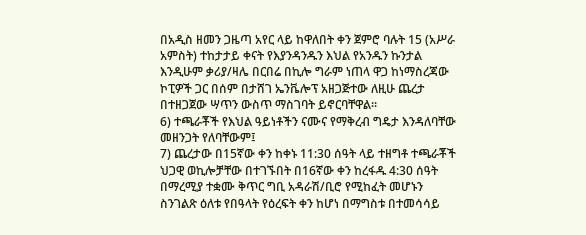በአዲስ ዘመን ጋዜጣ አየር ላይ ከዋለበት ቀን ጀምሮ ባሉት 15 (አሥራ አምስት) ተከታታይ ቀናት የእያንዳንዱን እህል የአንዱን ኩንታል እንዲሁም ቃሪያ/ዛሌ በርበሬ በኪሎ ግራም ነጠላ ዋጋ ከነማስረጃው ኮፒዎች ጋር በሰም በታሸገ ኤንቬሎፕ አዘጋጅተው ለዚሁ ጨረታ በተዘጋጀው ሣጥን ውስጥ ማስገባት ይኖርባቸዋል።
6) ተጫራቾች የእህል ዓይነቶችን ናሙና የማቅረብ ግዴታ እንዳለባቸው መዘንጋት የለባቸውም፤
7) ጨረታው በ15ኛው ቀን ከቀኑ 11:30 ሰዓት ላይ ተዘግቶ ተጫራቾች ህጋዊ ወኪሎቻቸው በተገኙበት በ16ኛው ቀን ከረፋዱ 4:30 ሰዓት በማረሚያ ተቋሙ ቅጥር ግቢ አዳራሽ/ቢሮ የሚከፈት መሆኑን ስንገልጽ ዕለቱ የበዓላት የዕረፍት ቀን ከሆነ በማግስቱ በተመሳሳይ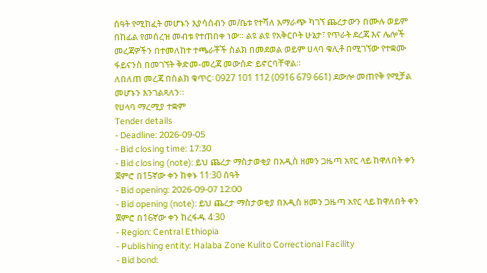ሰዓት የሚከፈት መሆኑን እያሳሰብን መ/ቤቱ የተሻለ አማራጭ ካገኘ ጨረታውን በሙሉ ወይም በከፊል የመሰረዝ መብቱ የተጠበቀ ነው። ልዩ ልዩ የአቅርቦት ሁኔታ፣ የጥራት ደረጃ እና ሌሎች መረጃዎችን በተመለከተ ተጫራቾች ስልክ በመደወል ወይም ሀላባ ቁሊቶ በሚገኘው የተቋሙ ፋይናንስ በመገኘት ቅድመ-መረጃ መውሰድ ይኖርባቸዋል።
ለበለጠ መረጃ በስልክ ቁጥር፡ 0927 101 112 (0916 679 661) ደውሎ መጠየቅ የሚቻል መሆኑን እንገልጻለን።
የሀላባ ማረሚያ ተቋም
Tender details
- Deadline: 2026-09-05
- Bid closing time: 17:30
- Bid closing (note): ይህ ጨረታ ማስታወቂያ በአዲስ ዘመን ጋዜጣ አየር ላይ ከዋለበት ቀን ጀምሮ በ15ኛው ቀን ከቀኑ 11:30 ሰዓት
- Bid opening: 2026-09-07 12:00
- Bid opening (note): ይህ ጨረታ ማስታወቂያ በአዲስ ዘመን ጋዜጣ አየር ላይ ከዋለበት ቀን ጀምሮ በ16ኛው ቀን ከረፋዱ 4:30
- Region: Central Ethiopia
- Publishing entity: Halaba Zone Kulito Correctional Facility
- Bid bond: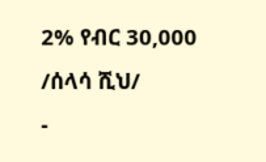2% የብር 30,000 /ሰላሳ ሺህ/
-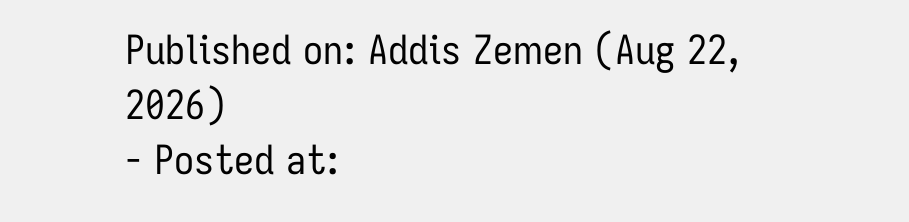Published on: Addis Zemen (Aug 22, 2026)
- Posted at: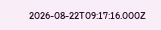2026-08-22T09:17:16.000Z